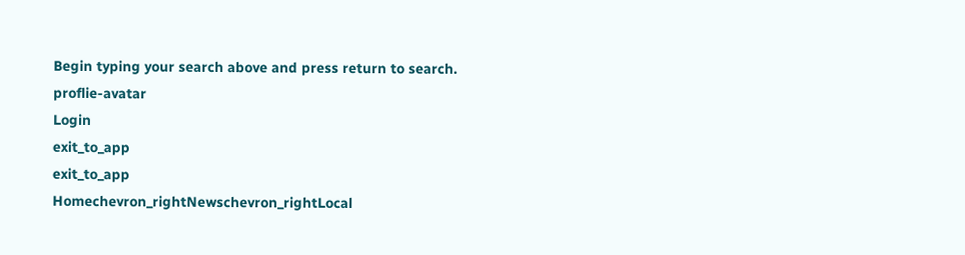Begin typing your search above and press return to search.
proflie-avatar
Login
exit_to_app
exit_to_app
Homechevron_rightNewschevron_rightLocal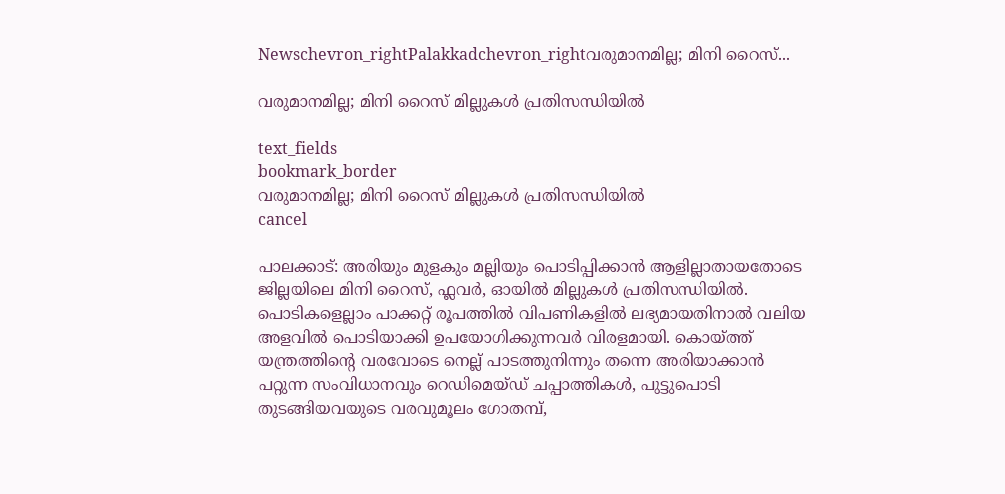Newschevron_rightPalakkadchevron_rightവരുമാനമില്ല; മിനി റൈസ്...

വരുമാനമില്ല; മിനി റൈസ് മില്ലുകൾ പ്രതിസന്ധിയിൽ

text_fields
bookmark_border
വരുമാനമില്ല; മിനി റൈസ് മില്ലുകൾ പ്രതിസന്ധിയിൽ
cancel

പാലക്കാട്: അരിയും മുളകും മല്ലിയും പൊടിപ്പിക്കാൻ ആളില്ലാതായതോടെ ജില്ലയിലെ മിനി റൈസ്, ഫ്ലവർ, ഓ‍യിൽ മില്ലുകൾ പ്രതിസന്ധിയിൽ. പൊടികളെല്ലാം പാക്കറ്റ് രൂപത്തിൽ വിപണികളിൽ ലഭ്യമായതിനാൽ വലിയ അളവിൽ പൊടിയാക്കി ഉപയോഗിക്കുന്നവർ വിരളമായി. കൊയ്ത്ത് യന്ത്രത്തിന്‍റെ വരവോടെ നെല്ല് പാടത്തുനിന്നും തന്നെ അരിയാക്കാൻ പറ്റുന്ന സംവിധാനവും റെഡിമെയ്ഡ് ചപ്പാത്തികൾ, പുട്ടുപൊടി തുടങ്ങിയവയുടെ വരവുമൂലം ഗോതമ്പ്,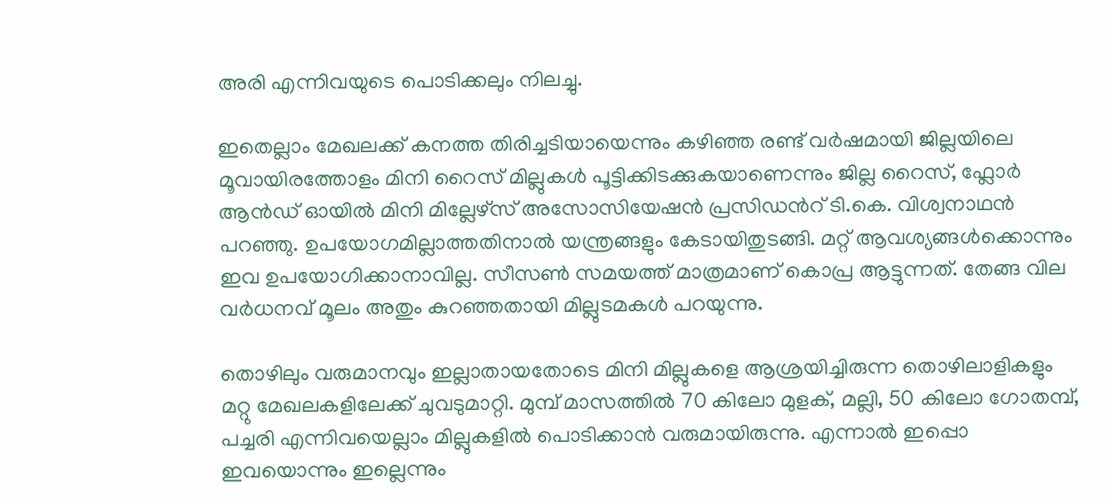അരി എന്നിവയുടെ പൊടിക്കലും നിലച്ചു.

ഇതെല്ലാം മേഖലക്ക് കനത്ത തിരിച്ചടിയായെന്നും കഴിഞ്ഞ രണ്ട് വർഷമായി ജില്ലയിലെ മൂവായിരത്തോളം മിനി റൈസ് മില്ലുകൾ പൂട്ടിക്കിടക്കുകയാണെന്നും ജില്ല റൈസ്, ഫ്ലോർ ആൻഡ് ഓയിൽ മിനി മില്ലേഴ്സ് അസോസിയേഷൻ പ്രസിഡന്‍റ് ടി.കെ. വിശ്വനാഥൻ പറഞ്ഞു. ഉപയോഗമില്ലാത്തതിനാൽ യന്ത്രങ്ങളും കേടായിതുടങ്ങി. മറ്റ് ആവശ്യങ്ങൾക്കൊന്നും ഇവ ഉപയോഗിക്കാനാവില്ല. സീസൺ സമയത്ത് മാത്രമാണ് കൊപ്ര ആട്ടുന്നത്. തേങ്ങ വില വർധനവ് മൂലം അതും കുറഞ്ഞതായി മില്ലുടമകൾ പറയുന്നു.

തൊഴിലും വരുമാനവും ഇല്ലാതായതോടെ മിനി മില്ലുകളെ ആശ്രയിച്ചിരുന്ന തൊഴിലാളികളും മറ്റു മേഖലകളിലേക്ക് ചുവടുമാറ്റി. മുമ്പ് മാസത്തിൽ 70 കിലോ മുളക്, മല്ലി, 50 കിലോ ഗോതമ്പ്, പച്ചരി എന്നിവയെല്ലാം മില്ലുകളിൽ പൊടിക്കാൻ വരുമായിരുന്നു. എന്നാൽ ഇപ്പൊ ഇവയൊന്നും ഇല്ലെന്നും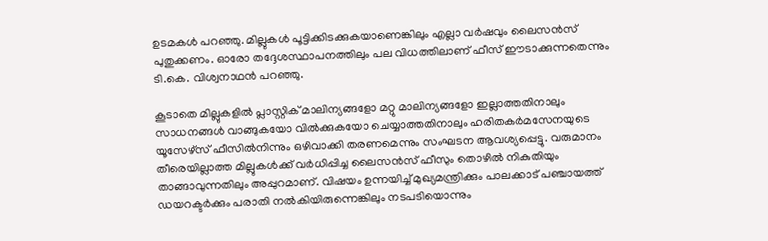ഉടമകൾ പറഞ്ഞു. മില്ലുകൾ പൂട്ടിക്കിടക്കുകയാണെങ്കിലും എല്ലാ വർഷവും ലൈസൻസ് പുതുക്കണം. ഓരോ തദ്ദേശസ്ഥാപനത്തിലും പല വിധത്തിലാണ് ഫീസ് ഈടാക്കുന്നതെന്നും ടി.കെ. വിശ്വനാഥൻ പറഞ്ഞു.

കൂടാതെ മില്ലുകളിൽ പ്ലാസ്റ്റിക് മാലിന്യങ്ങളോ മറ്റു മാലിന്യങ്ങളോ ഇല്ലാത്തതിനാലും സാധനങ്ങൾ വാങ്ങുകയോ വിൽക്കുകയോ ചെയ്യാത്തതിനാലും ഹരിതകർമസേനയുടെ യൂസേഴ്സ് ഫീസിൽനിന്നും ഒഴിവാക്കി തരണമെന്നും സംഘടന ആവശ്യപ്പെട്ടു. വരുമാനം തീരെയില്ലാത്ത മില്ലുകൾക്ക് വർധിപ്പിച്ച ലൈസൻസ് ഫീസും തൊഴിൽ നികുതിയും താങ്ങാവുന്നതിലും അപ്പുറമാണ്. വിഷയം ഉന്നയിച്ച് മുഖ്യമന്ത്രിക്കും പാലക്കാട് പഞ്ചായത്ത് ഡയറക്ടർക്കും പരാതി നൽകിയിരുന്നെങ്കിലും നടപടിയൊന്നും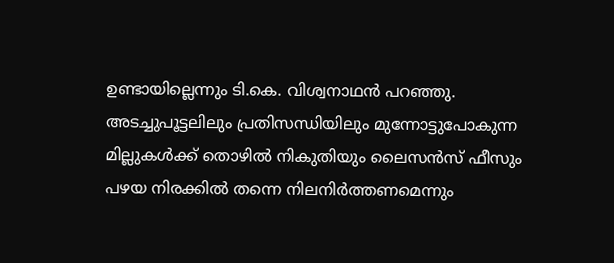ഉണ്ടായില്ലെന്നും ടി.കെ. വിശ്വനാഥൻ പറഞ്ഞു. അടച്ചുപൂട്ടലിലും പ്രതിസന്ധിയിലും മുന്നോട്ടുപോകുന്ന മില്ലുകൾക്ക് തൊഴിൽ നികുതിയും ലൈസൻസ് ഫീസും പഴയ നിരക്കിൽ തന്നെ നിലനിർത്തണമെന്നും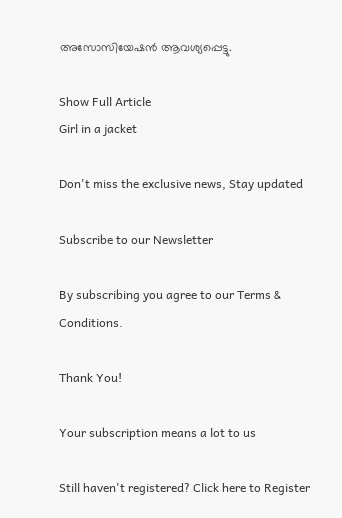അസോസിയേഷൻ ആവശ്യപ്പെട്ടു.

Show Full Article
Girl in a jacket

Don't miss the exclusive news, Stay updated

Subscribe to our Newsletter

By subscribing you agree to our Terms & Conditions.

Thank You!

Your subscription means a lot to us

Still haven't registered? Click here to Register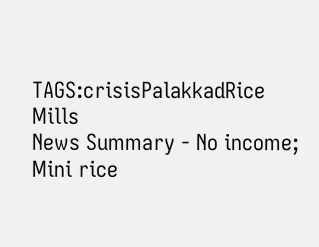TAGS:crisisPalakkadRice Mills
News Summary - No income; Mini rice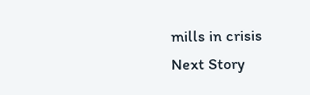mills in crisis
Next Story